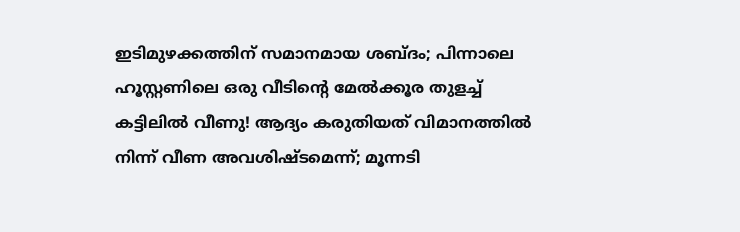ഇടിമുഴക്കത്തിന് സമാനമായ ശബ്ദം; പിന്നാലെ ഹൂസ്റ്റണിലെ ഒരു വീടിന്റെ മേല്‍ക്കൂര തുളച്ച് കട്ടിലില്‍ വീണു! ആദ്യം കരുതിയത് വിമാനത്തില്‍ നിന്ന് വീണ അവശിഷ്ടമെന്ന്; മൂന്നടി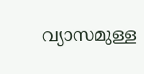വ്യാസമുള്ള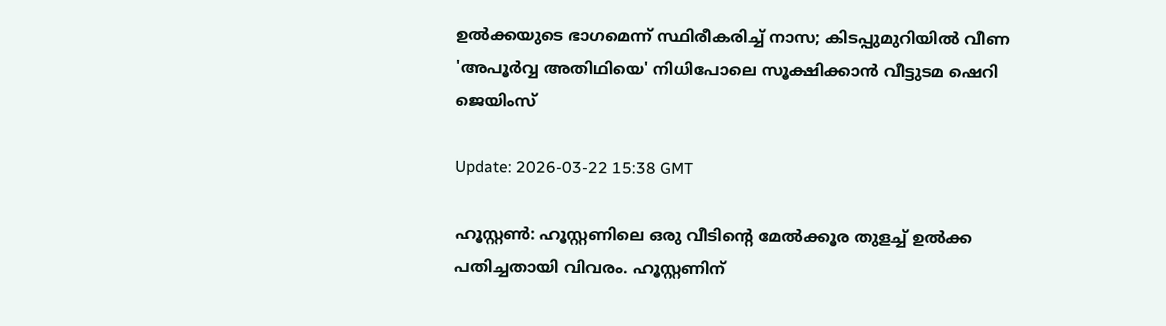ഉല്‍ക്കയുടെ ഭാഗമെന്ന് സ്ഥിരീകരിച്ച് നാസ; കിടപ്പുമുറിയില്‍ വീണ 'അപൂര്‍വ്വ അതിഥിയെ' നിധിപോലെ സൂക്ഷിക്കാന്‍ വീട്ടുടമ ഷെറി ജെയിംസ്

Update: 2026-03-22 15:38 GMT

ഹൂസ്റ്റണ്‍: ഹൂസ്റ്റണിലെ ഒരു വീടിന്റെ മേല്‍ക്കൂര തുളച്ച് ഉല്‍ക്ക പതിച്ചതായി വിവരം. ഹൂസ്റ്റണിന്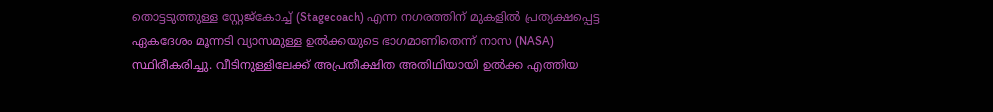തൊട്ടടുത്തുള്ള സ്റ്റേജ്കോച്ച് (Stagecoach) എന്ന നഗരത്തിന് മുകളില്‍ പ്രത്യക്ഷപ്പെട്ട ഏകദേശം മൂന്നടി വ്യാസമുള്ള ഉല്‍ക്കയുടെ ഭാഗമാണിതെന്ന് നാസ (NASA) സ്ഥിരീകരിച്ചു. വീടിനുള്ളിലേക്ക് അപ്രതീക്ഷിത അതിഥിയായി ഉല്‍ക്ക എത്തിയ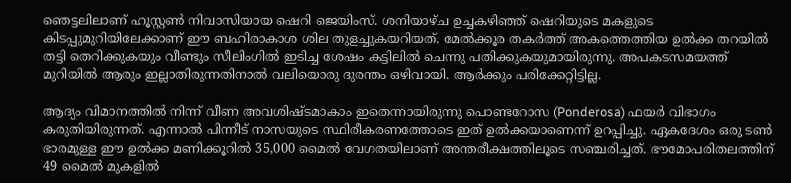ഞെട്ടലിലാണ് ഹൂസ്റ്റണ്‍ നിവാസിയായ ഷെറി ജെയിംസ്. ശനിയാഴ്ച ഉച്ചകഴിഞ്ഞ് ഷെറിയുടെ മകളുടെ കിടപ്പുമുറിയിലേക്കാണ് ഈ ബഹിരാകാശ ശില തുളച്ചുകയറിയത്. മേല്‍ക്കൂര തകര്‍ത്ത് അകത്തെത്തിയ ഉല്‍ക്ക തറയില്‍ തട്ടി തെറിക്കുകയും വീണ്ടും സീലിംഗില്‍ ഇടിച്ച ശേഷം കട്ടിലില്‍ ചെന്നു പതിക്കുകയുമായിരുന്നു. അപകടസമയത്ത് മുറിയില്‍ ആരും ഇല്ലാതിരുന്നതിനാല്‍ വലിയൊരു ദുരന്തം ഒഴിവായി. ആര്‍ക്കും പരിക്കേറ്റിട്ടില്ല.

ആദ്യം വിമാനത്തില്‍ നിന്ന് വീണ അവശിഷ്ടമാകാം ഇതെന്നായിരുന്നു പൊണ്ടറോസ (Ponderosa) ഫയര്‍ വിഭാഗം കരുതിയിരുന്നത്. എന്നാല്‍ പിന്നീട് നാസയുടെ സ്ഥിരീകരണത്തോടെ ഇത് ഉല്‍ക്കയാണെന്ന് ഉറപ്പിച്ചു. ഏകദേശം ഒരു ടണ്‍ ഭാരമുള്ള ഈ ഉല്‍ക്ക മണിക്കൂറില്‍ 35,000 മൈല്‍ വേഗതയിലാണ് അന്തരീക്ഷത്തിലൂടെ സഞ്ചരിച്ചത്. ഭൗമോപരിതലത്തിന് 49 മൈല്‍ മുകളില്‍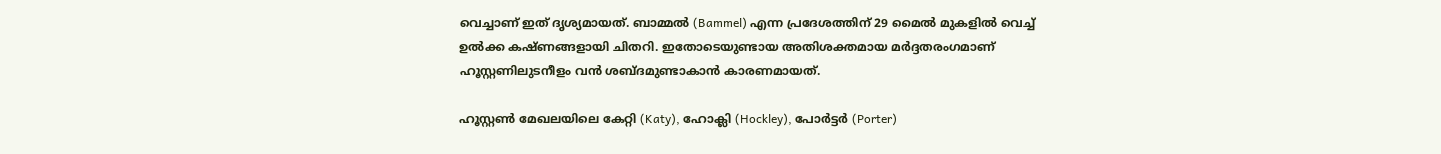വെച്ചാണ് ഇത് ദൃശ്യമായത്. ബാമ്മല്‍ (Bammel) എന്ന പ്രദേശത്തിന് 29 മൈല്‍ മുകളില്‍ വെച്ച് ഉല്‍ക്ക കഷ്ണങ്ങളായി ചിതറി. ഇതോടെയുണ്ടായ അതിശക്തമായ മര്‍ദ്ദതരംഗമാണ് ഹൂസ്റ്റണിലുടനീളം വന്‍ ശബ്ദമുണ്ടാകാന്‍ കാരണമായത്.

ഹൂസ്റ്റണ്‍ മേഖലയിലെ കേറ്റി (Katy), ഹോക്ലി (Hockley), പോര്‍ട്ടര്‍ (Porter)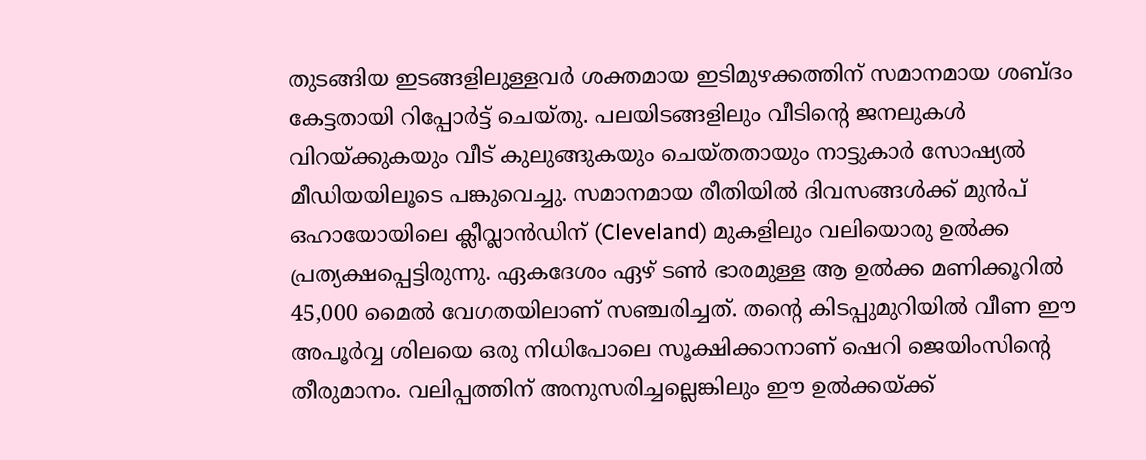തുടങ്ങിയ ഇടങ്ങളിലുള്ളവര്‍ ശക്തമായ ഇടിമുഴക്കത്തിന് സമാനമായ ശബ്ദം കേട്ടതായി റിപ്പോര്‍ട്ട് ചെയ്തു. പലയിടങ്ങളിലും വീടിന്റെ ജനലുകള്‍ വിറയ്ക്കുകയും വീട് കുലുങ്ങുകയും ചെയ്തതായും നാട്ടുകാര്‍ സോഷ്യല്‍ മീഡിയയിലൂടെ പങ്കുവെച്ചു. സമാനമായ രീതിയില്‍ ദിവസങ്ങള്‍ക്ക് മുന്‍പ് ഒഹായോയിലെ ക്ലീവ്ലാന്‍ഡിന് (Cleveland) മുകളിലും വലിയൊരു ഉല്‍ക്ക പ്രത്യക്ഷപ്പെട്ടിരുന്നു. ഏകദേശം ഏഴ് ടണ്‍ ഭാരമുള്ള ആ ഉല്‍ക്ക മണിക്കൂറില്‍ 45,000 മൈല്‍ വേഗതയിലാണ് സഞ്ചരിച്ചത്. തന്റെ കിടപ്പുമുറിയില്‍ വീണ ഈ അപൂര്‍വ്വ ശിലയെ ഒരു നിധിപോലെ സൂക്ഷിക്കാനാണ് ഷെറി ജെയിംസിന്റെ തീരുമാനം. വലിപ്പത്തിന് അനുസരിച്ചല്ലെങ്കിലും ഈ ഉല്‍ക്കയ്ക്ക്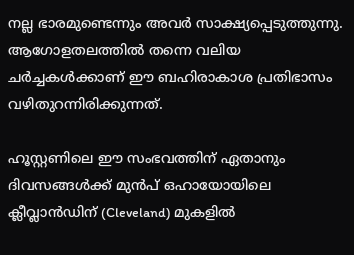നല്ല ഭാരമുണ്ടെന്നും അവര്‍ സാക്ഷ്യപ്പെടുത്തുന്നു. ആഗോളതലത്തില്‍ തന്നെ വലിയ ചര്‍ച്ചകള്‍ക്കാണ് ഈ ബഹിരാകാശ പ്രതിഭാസം വഴിതുറന്നിരിക്കുന്നത്.

ഹൂസ്റ്റണിലെ ഈ സംഭവത്തിന് ഏതാനും ദിവസങ്ങള്‍ക്ക് മുന്‍പ് ഒഹായോയിലെ ക്ലീവ്ലാന്‍ഡിന് (Cleveland) മുകളില്‍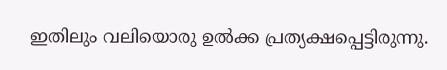ഇതിലും വലിയൊരു ഉല്‍ക്ക പ്രത്യക്ഷപ്പെട്ടിരുന്നു.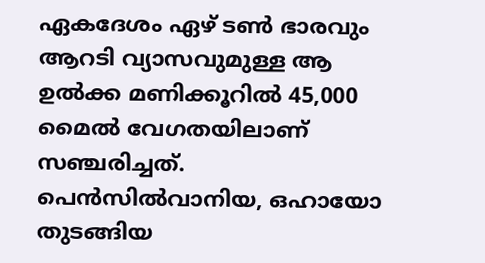ഏകദേശം ഏഴ് ടണ്‍ ഭാരവും ആറടി വ്യാസവുമുള്ള ആ ഉല്‍ക്ക മണിക്കൂറില്‍ 45,000 മൈല്‍ വേഗതയിലാണ് സഞ്ചരിച്ചത്. പെന്‍സില്‍വാനിയ, ഒഹായോ തുടങ്ങിയ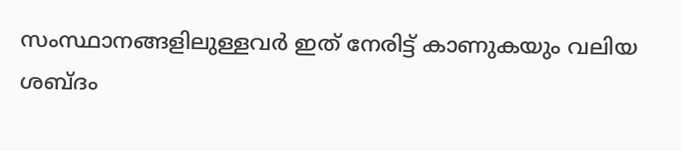സംസ്ഥാനങ്ങളിലുള്ളവര്‍ ഇത് നേരിട്ട് കാണുകയും വലിയ ശബ്ദം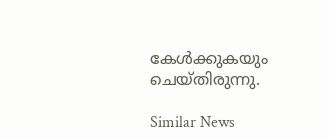കേള്‍ക്കുകയും ചെയ്തിരുന്നു.

Similar News